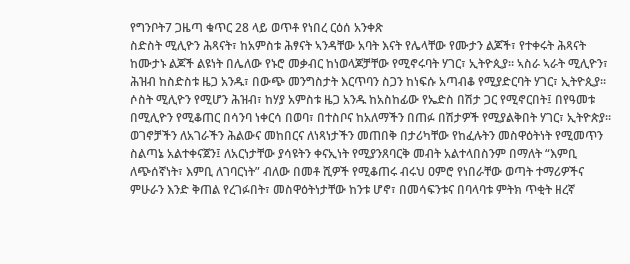የግንቦት7 ጋዜጣ ቁጥር 28 ላይ ወጥቶ የነበረ ርዕሰ አንቀጽ
ስድስት ሚሊዮን ሕጻናት፣ ከአምስቱ ሕፃናት ኣንዳቸው አባት እናት የሌላቸው የሙታን ልጆች፣ የተቀሩት ሕጻናት ከሙታኑ ልጆች ልዩነት በሌለው የኑሮ መቃብር ከነወላጆቻቸው የሚኖሩባት ሃገር፣ ኢትዮጲያ። ኣስራ ኣራት ሚሊዮን፣ ሕዝብ ከስድስቱ ዜጋ አንዱ፣ በውጭ መንግስታት እርጥባን ስጋን ከነፍሱ አጣብቆ የሚያድርባት ሃገር፣ ኢትዮጲያ። ሶስት ሚሊዮን የሚሆን ሕዝብ፣ ከሃያ አምስቱ ዜጋ አንዱ ከአስከፊው የኤድስ በሽታ ጋር የሚኖርበት፤ በየዓመቱ በሚሊዮን የሚቆጠር በሳንባ ነቀርሳ በወባ፣ በተስቦና ከአለማችን በጠፉ በሽታዎች የሚያልቅበት ሃገር፣ ኢትዮጵያ።
ወገኖቻችን ለአገራችን ሕልውና መከበርና ለነጻነታችን መጠበቅ በታሪካቸው የከፈሉትን መስዋዕትነት የሚመጥን ስልጣኔ አልተቀናጀን፤ ለአርነታቸው ያሳዩትን ቀናኢነት የሚያንጸባርቅ መብት አልተላበስንም በማለት “እምቢ ለጭሰኛነት፣ እምቢ ለገባርነት” ብለው በመቶ ሺዎች የሚቆጠሩ ብሩህ ዐምሮ የነበራቸው ወጣት ተማሪዎችና ምሁራን እንድ ቅጠል የረገፉበት፣ መስዋዕትነታቸው ከንቱ ሆኖ፣ በመሳፍንቱና በባላባቱ ምትክ ጥቂት ዘረኛ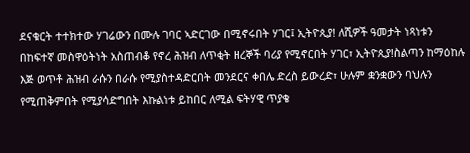ደናቁርት ተተክተው ሃገሬውን በሙሉ ገባር ኣድርገው በሚኖሩበት ሃገር፤ ኢትዮጲያ! ለሺዎች ዓመታት ነጻነቱን በከፍተኛ መስዋዕትነት አስጠብቆ የኖረ ሕዝብ ለጥቂት ዘረኞች ባሪያ የሚኖርበት ሃገር፣ ኢትዮጲያ!ስልጣን ከማዕከሉ እጅ ወጥቶ ሕዝብ ራሱን በራሱ የሚያስተዳድርበት መንደርና ቀበሌ ድረስ ይውረድ፣ ሁሉም ቋንቋውን ባህሉን የሚጠቅምበት የሚያሳድግበት እኩልነቱ ይከበር ለሚል ፍትሃዊ ጥያቄ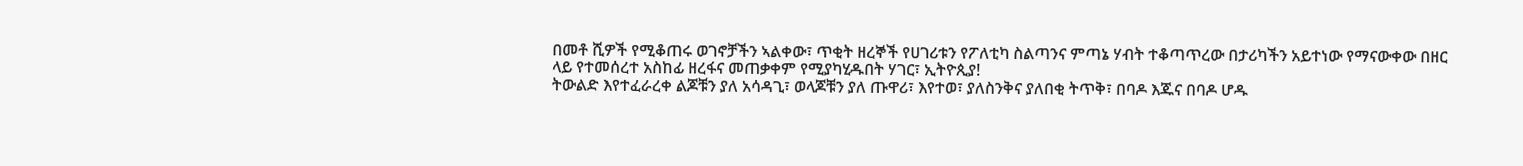በመቶ ሺዎች የሚቆጠሩ ወገኖቻችን ኣልቀው፣ ጥቂት ዘረኞች የሀገሪቱን የፖለቲካ ስልጣንና ምጣኔ ሃብት ተቆጣጥረው በታሪካችን አይተነው የማናውቀው በዘር ላይ የተመሰረተ አስከፊ ዘረፋና መጠቃቀም የሚያካሂዱበት ሃገር፣ ኢትዮጲያ!
ትውልድ እየተፈራረቀ ልጆቹን ያለ አሳዳጊ፣ ወላጆቹን ያለ ጡዋሪ፣ እየተወ፣ ያለስንቅና ያለበቂ ትጥቅ፣ በባዶ እጁና በባዶ ሆዱ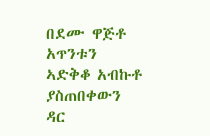በደሙ ዋጅቶ አጥንቱን ኣድቅቆ አብኩቶ ያስጠበቀውን ዳር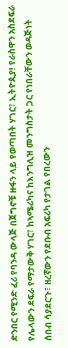ድንበር የሚንድ ፈሪ የባንዳ ውላጅ በጀግኖቹ ዙፋን ላይ የወጣበት ሃገር፣ ኢትዮጲያ! የራስዋን አስደፍራ የሌላውን ደፍራ የማታውቅ ሃገር፣ ከኣሜሪካና ከእንግሊዝ መንግስታት ጋር የነበራቸውን ወዳጅነት ሰበብ ሳያደርጉ፣ ዘረኛውን የደቡብ አፍሪካ የታገል የበረውን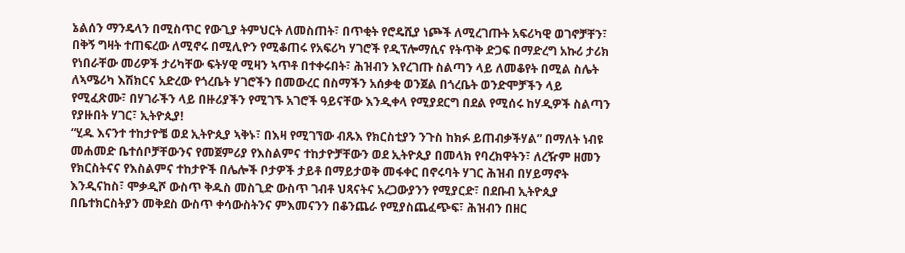ኔልሰን ማንዴላን በሚስጥር የውጊያ ትምህርት ለመስጠት፣ በጥቂት የሮዴሺያ ነጮች ለሚረገጡት አፍሪካዊ ወገኖቻቸን፣ በቅኝ ግዛት ተጠፍረው ለሚኖሩ በሚሊዮን የሚቆጠሩ የአፍሪካ ሃገሮች የዲፕሎማሲና የትጥቅ ድጋፍ በማድረግ አኩሪ ታሪክ የነበራቸው መሪዎች ታሪካቸው ፍትሃዊ ሚዛን ኣጥቶ በተቀሩበት፣ ሕዝብን እየረገጡ ስልጣን ላይ ለመቆየት በሚል ስሌት ለኣሜሪካ እሽክርና አድረው የጎረቤት ሃገሮችን በመውረር በስማችን አሰቃቂ ወንጀል በጎረቤት ወንድሞቻችን ላይ የሚፈጽሙ፣ በሃገራችን ላይ በዙሪያችን የሚገኙ አገሮች ዓይናቸው እንዲቀላ የሚያደርግ በደል የሚሰሩ ከሃዲዎች ስልጣን የያዙበት ሃገር፣ ኢትዮጲያ!
“ሂዱ እናንተ ተከታዮቼ ወደ ኢትዮጲያ ኣቅኑ፣ በእዛ የሚገኘው ብጹእ የክርስቲያን ንጉስ ከክፉ ይጠብቃችሃል” በማለት ነብዩ መሐመድ ቤተሰቦቻቸውንና የመጀምሪያ የእስልምና ተከታዮቻቸውን ወደ ኢትዮጲያ በመላክ የባረክዋትን፣ ለረዥም ዘመን የክርስትናና የእስልምና ተከታዮች በሌሎች ቦታዎች ታይቶ በማይታወቅ መፋቀር በኖሩባት ሃገር ሕዝብ በሃይማኖት እንዲናከስ፣ ሞቃዲሾ ውስጥ ቅዱስ መስጊድ ውስጥ ገብቶ ህጻናትና አረጋውያንን የሚያርድ፣ በደቡብ ኢትዮጲያ በቤተክርስትያን መቅደስ ውስጥ ቀሳውስትንና ምእመናንን በቆንጨራ የሚያስጨፈጭፍ፣ ሕዝብን በዘር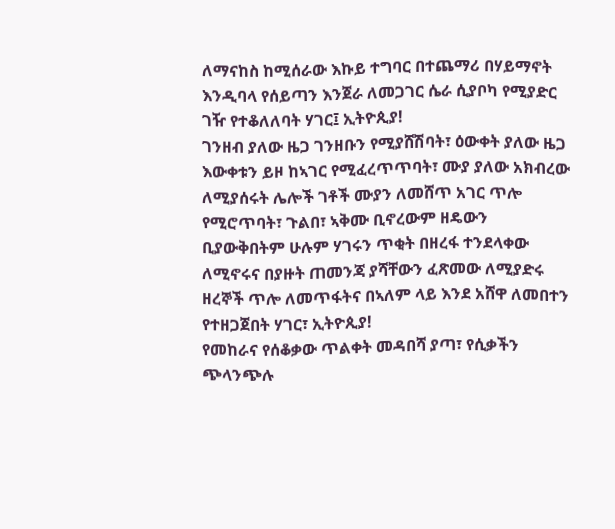ለማናከስ ከሚሰራው እኩይ ተግባር በተጨማሪ በሃይማኖት እንዲባላ የሰይጣን እንጀራ ለመጋገር ሴራ ሲያቦካ የሚያድር ገዥ የተቆለለባት ሃገር፤ ኢትዮጲያ!
ገንዘብ ያለው ዜጋ ገንዘቡን የሚያሸሽባት፣ ዕውቀት ያለው ዜጋ እውቀቱን ይዞ ከኣገር የሚፈረጥጥባት፣ ሙያ ያለው አክብረው ለሚያሰሩት ሌሎች ገቶች ሙያን ለመሸጥ አገር ጥሎ የሚሮጥባት፣ ጉልበ፣ ኣቅሙ ቢኖረውም ዘዴውን ቢያውቅበትም ሁሉም ሃገሩን ጥቂት በዘረፋ ተንደላቀው ለሚኖሩና በያዙት ጠመንጃ ያሻቸውን ፈጽመው ለሚያድሩ ዘረኞች ጥሎ ለመጥፋትና በኣለም ላይ እንደ አሸዋ ለመበተን የተዘጋጀበት ሃገር፣ ኢትዮጲያ!
የመከራና የሰቆቃው ጥልቀት መዳበሻ ያጣ፣ የሲቃችን ጭላንጭሉ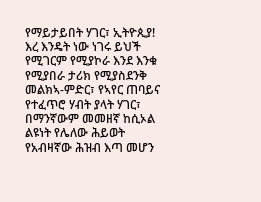የማይታይበት ሃገር፣ ኢትዮጲያ! እረ እንዴት ነው ነገሩ ይህች የሚገርም የሚያኮራ እንደ እንቁ የሚያበራ ታሪክ የሚያስደንቅ መልክኣ-ምድር፣ የኣየር ጠባይና የተፈጥሮ ሃብት ያላት ሃገር፣ በማንኛውም መመዘኛ ከሲኦል ልዩነት የሌለው ሕይወት የአብዛኛው ሕዝብ እጣ መሆን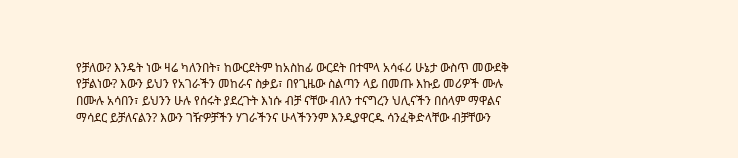የቻለው? እንዴት ነው ዛሬ ካለንበት፣ ከውርደትም ከአስከፊ ውርደት በተሞላ አሳፋሪ ሁኔታ ውስጥ መውደቅ የቻልነው? እውን ይህን የአገራችን መከራና ስቃይ፣ በየጊዜው ስልጣን ላይ በመጡ እኩይ መሪዎች ሙሉ በሙሉ አሳበን፣ ይህንን ሁሉ የሰሩት ያደረጉት እነሱ ብቻ ናቸው ብለን ተናግረን ህሊናችን በሰላም ማዋልና ማሳደር ይቻለናልን? እውን ገዥዎቻችን ሃገራችንና ሁላችንንም እንዲያዋርዱ ሳንፈቅድላቸው ብቻቸውን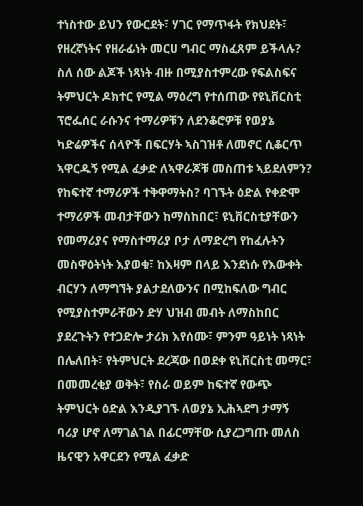ተነስተው ይህን የውርደት፣ ሃገር የማጥፋት የክህደት፣ የዘረኛነትና የዘራፊነት መርሀ ግብር ማስፈጸም ይችላሉ?
ስለ ሰው ልጆች ነጻነት ብዙ በሚያስተምረው የፍልስፍና ትምህርት ዶክተር የሚል ማዕረግ የተሰጠው የዩኒቨርስቲ ፕሮፌሰር ራሱንና ተማሪዎቹን ለደንቆሮዎቹ የወያኔ ካድሬዎችና ሰላዮች በፍርሃት ኣስገዝቶ ለመኖር ሲቆርጥ ኣዋርዱኝ የሚል ፈቃድ ለኣዋራጆቹ መስጠቱ ኣይደለምን? የከፍተኛ ተማሪዎች ተቅዋማትስ? ባገኙት ዕድል የቀድሞ ተማሪዎች መብታቸውን ከማስከበር፣ ዩኒቨርስቲያቸውን የመማሪያና የማስተማሪያ ቦታ ለማድረግ የከፈሉትን መስዋዕትነት እያወቁ፣ ከእዛም በላይ እንደነሱ የእውቀት ብርሃን ለማግኘት ያልታደለውንና በሚከፍለው ግብር የሚያስተምራቸውን ድሃ ህዝብ መብት ለማስከበር ያደረጉትን የተጋድሎ ታሪክ እየሰሙ፣ ምንም ዓይነት ነጻነት በሌለበት፣ የትምህርት ደረጃው በወደቀ ዩኒቨርስቲ መማር፣ በመመረቂያ ወቅት፣ የስራ ወይም ከፍተኛ የውጭ ትምህርት ዕድል እንዲያገኙ ለወያኔ ኢሕኣደግ ታማኝ ባሪያ ሆኖ ለማገልገል በፊርማቸው ሲያረጋግጡ መለስ ዜናዊን አዋርደን የሚል ፈቃድ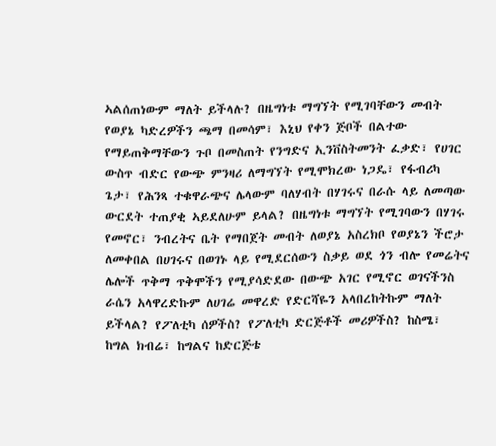ኣልሰጠነውም ማለት ይችላሉ? በዜግነቱ ማግኘት የሚገባቸውን መብት የወያኔ ካድረዎችን ጫማ በመሳም፣ እኒህ የቀን ጅቦች በልተው የማይጠቅማቸውን ጉቦ በመስጠት የንግድና ኢንቨስትመንት ፈቃድ፣ የሀገር ውስጥ ብድር የውጭ ምንዛሪ ለማግኘት የሚሞክረው ነጋዴ፣ የፋብሪካ ጌታ፣ የሕንጻ ተቁዋራጭና ሌላውም ባለሃብት በሃገሩና በራሱ ላይ ለመጣው ውርደት ተጠያቂ ኣይደለሁም ይላል? በዜግነቱ ማግኘት የሚገባውን በሃገሩ የመኖር፣ ንብረትና ቤት የማበጀት መብት ለወያኔ አስረክቦ የወያኔን ችሮታ ለመቀበል በሀገሩና በወገኑ ላይ የሚደርሰውን ስቃይ ወደ ጎን ብሎ የመሬትና ሌሎች ጥቅማ ጥቅሞችን የሚያሳድደው በውጭ አገር የሚኖር ወገናችንስ ራሴን አላዋረድኩም ለሀገሬ መዋረድ የድርሻዬን አላበረከትኩም ማለት ይችላል? የፖለቲካ ሰዎችስ? የፖለቲካ ድርጅቶች መሪዎችስ? ከስሜ፣ ከግል ክብሬ፣ ከግልና ከድርጅቴ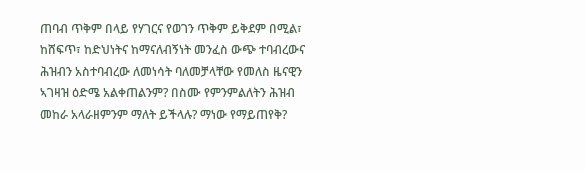ጠባብ ጥቅም በላይ የሃገርና የወገን ጥቅም ይቅደም በሚል፣ ከሸፍጥ፣ ከድህነትና ከማናለብኝነት መንፈስ ውጭ ተባብረውና ሕዝብን አስተባብረው ለመነሳት ባለመቻላቸው የመለስ ዜናዊን ኣገዛዝ ዕድሜ አልቀጠልንም? በስሙ የምንምልለትን ሕዝብ መከራ አላራዘምንም ማለት ይችላሉ? ማነው የማይጠየቅ?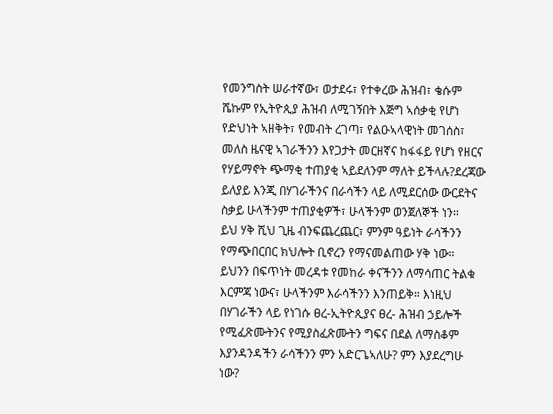የመንግስት ሠራተኛው፣ ወታደሩ፣ የተቀረው ሕዝብ፣ ቄሱም ሼኩም የኢትዮጲያ ሕዝብ ለሚገኝበት እጅግ ኣሰቃቂ የሆነ የድህነት ኣዘቅት፣ የመብት ረገጣ፣ የልዑኣላዊነት መገሰስ፣ መለስ ዜናዊ ኣገራችንን እየጋታት መርዘኛና ከፋፋይ የሆነ የዘርና የሃይማኖት ጭማቂ ተጠያቂ ኣይደለንም ማለት ይችላሉ?ደረጃው ይለያይ እንጂ በሃገራችንና በራሳችን ላይ ለሚደርሰው ውርደትና ስቃይ ሁላችንም ተጠያቂዎች፣ ሁላችንም ወንጀለኞች ነን።
ይህ ሃቅ ሺህ ጊዜ ብንፍጨረጨር፣ ምንም ዓይነት ራሳችንን የማጭበርበር ክህሎት ቢኖረን የማናመልጠው ሃቅ ነው። ይህንን በፍጥነት መረዳቱ የመከራ ቀናችንን ለማሳጠር ትልቁ እርምጃ ነውና፣ ሁላችንም እራሳችንን እንጠይቅ። እነዚህ በሃገራችን ላይ የነገሱ ፀረ-ኢትዮጲያና ፀረ- ሕዝብ ኃይሎች የሚፈጽሙትንና የሚያስፈጽሙትን ግፍና በደል ለማስቆም እያንዳንዳችን ራሳችንን ምን አድርጌኣለሁ? ምን እያደረግሁ ነው?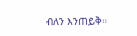ብለን እንጠይቅ።